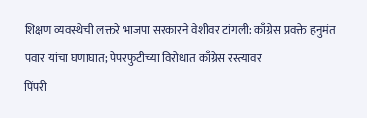शिक्षण व्यवस्थेची लक्तरे भाजपा सरकारने वेशीवर टांगली: काँग्रेस प्रवक्ते हनुमंत पवार यांचा घणाघात; पेपरफुटीच्या विरोधात काँग्रेस रस्त्यावर
पिंपरी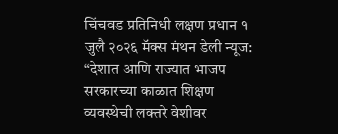चिंचवड प्रतिनिधी लक्षण प्रधान १ जुलै २०२६ मॅक्स मंथन डेली न्यूज:
“देशात आणि राज्यात भाजप सरकारच्या काळात शिक्षण व्यवस्थेची लक्तरे वेशीवर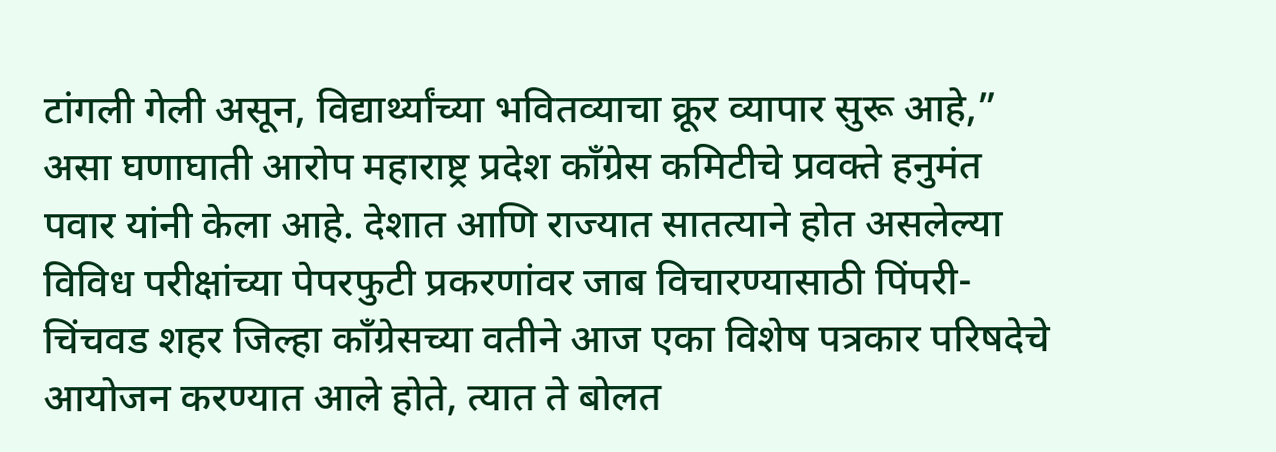टांगली गेली असून, विद्यार्थ्यांच्या भवितव्याचा क्रूर व्यापार सुरू आहे,” असा घणाघाती आरोप महाराष्ट्र प्रदेश काँग्रेस कमिटीचे प्रवक्ते हनुमंत पवार यांनी केला आहे. देशात आणि राज्यात सातत्याने होत असलेल्या विविध परीक्षांच्या पेपरफुटी प्रकरणांवर जाब विचारण्यासाठी पिंपरी-चिंचवड शहर जिल्हा काँग्रेसच्या वतीने आज एका विशेष पत्रकार परिषदेचे आयोजन करण्यात आले होते, त्यात ते बोलत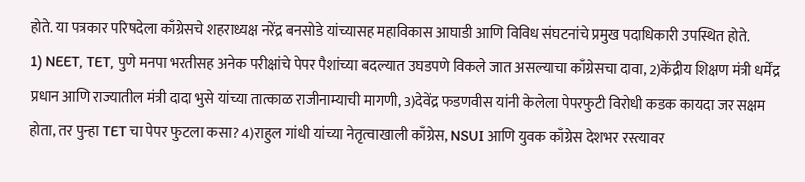होते. या पत्रकार परिषदेला काँग्रेसचे शहराध्यक्ष नरेंद्र बनसोडे यांच्यासह महाविकास आघाडी आणि विविध संघटनांचे प्रमुख पदाधिकारी उपस्थित होते.
1) NEET, TET, पुणे मनपा भरतीसह अनेक परीक्षांचे पेपर पैशांच्या बदल्यात उघडपणे विकले जात असल्याचा काँग्रेसचा दावा, 2)केंद्रीय शिक्षण मंत्री धर्मेंद्र प्रधान आणि राज्यातील मंत्री दादा भुसे यांच्या तात्काळ राजीनाम्याची मागणी, 3)देवेंद्र फडणवीस यांनी केलेला पेपरफुटी विरोधी कडक कायदा जर सक्षम होता, तर पुन्हा TET चा पेपर फुटला कसा? 4)राहुल गांधी यांच्या नेतृत्वाखाली काँग्रेस, NSUI आणि युवक काँग्रेस देशभर रस्त्यावर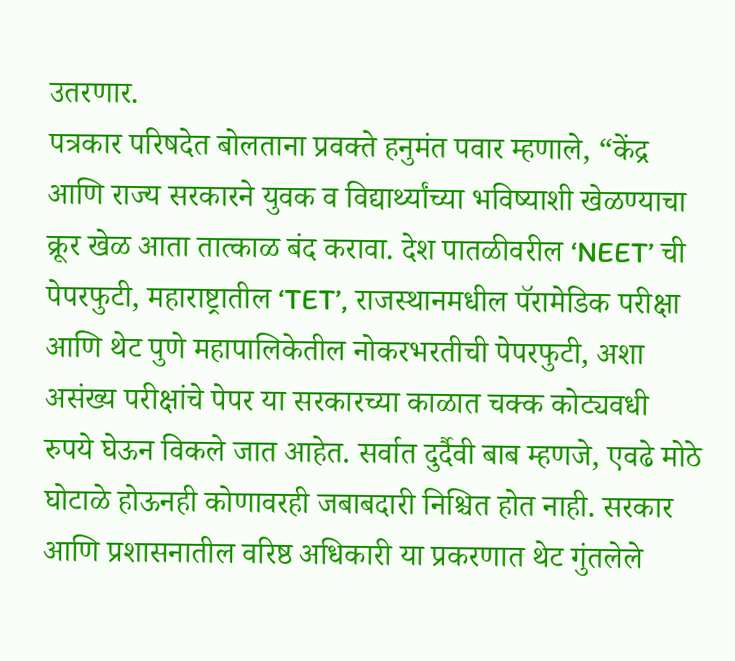उतरणार.
पत्रकार परिषदेत बोलताना प्रवक्ते हनुमंत पवार म्हणाले, “केंद्र आणि राज्य सरकारने युवक व विद्यार्थ्यांच्या भविष्याशी खेळण्याचा क्रूर खेळ आता तात्काळ बंद करावा. देश पातळीवरील ‘NEET’ ची पेपरफुटी, महाराष्ट्रातील ‘TET’, राजस्थानमधील पॅरामेडिक परीक्षा आणि थेट पुणे महापालिकेतील नोकरभरतीची पेपरफुटी, अशा असंख्य परीक्षांचे पेपर या सरकारच्या काळात चक्क कोट्यवधी रुपये घेऊन विकले जात आहेत. सर्वात दुर्दैवी बाब म्हणजे, एवढे मोठे घोटाळे होऊनही कोणावरही जबाबदारी निश्चित होत नाही. सरकार आणि प्रशासनातील वरिष्ठ अधिकारी या प्रकरणात थेट गुंतलेले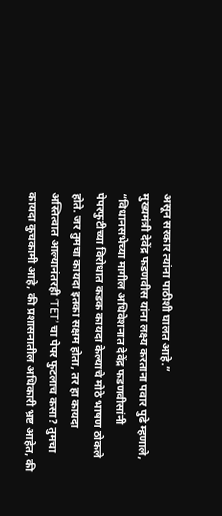असून सरकार त्यांना पाठीशी घालत आहे.”
मुख्यमंत्री देवेंद्र फडणवीस यांना लक्ष्य करताना पवार पुढे म्हणाले, “विधानसभेच्या मागील अधिवेशनात देवेंद्र फडणवीसांनी पेपरफुटीच्या विरोधात कडक कायदा केल्याचे मोठे भाषण ठोकले होते. जर तुमचा कायदा इतका सक्षम होता, तर हा कायदा अस्तित्वात आल्यानंतरही ‘TET’ चा पेपर फुटलाच कसा? तुमचा कायदा कुचकामी आहे, की प्रशासनातील अधिकारी भ्रष्ट आहेत, की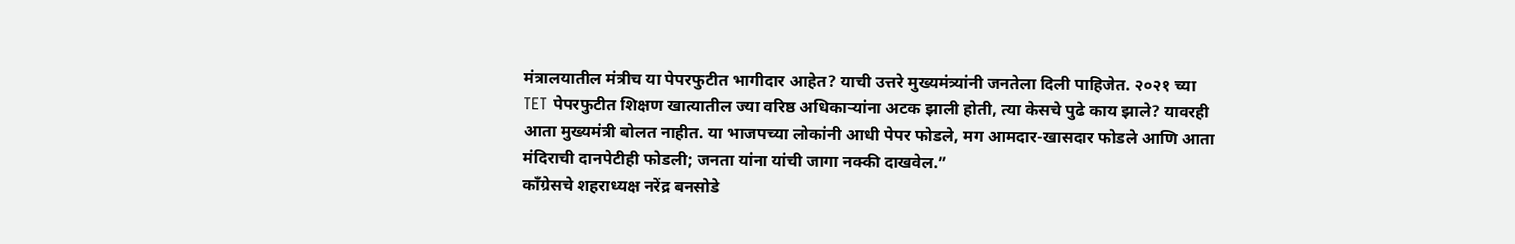मंत्रालयातील मंत्रीच या पेपरफुटीत भागीदार आहेत? याची उत्तरे मुख्यमंत्र्यांनी जनतेला दिली पाहिजेत. २०२१ च्या TET पेपरफुटीत शिक्षण खात्यातील ज्या वरिष्ठ अधिकाऱ्यांना अटक झाली होती, त्या केसचे पुढे काय झाले? यावरही आता मुख्यमंत्री बोलत नाहीत. या भाजपच्या लोकांनी आधी पेपर फोडले, मग आमदार-खासदार फोडले आणि आता मंदिराची दानपेटीही फोडली; जनता यांना यांची जागा नक्की दाखवेल.”
काँग्रेसचे शहराध्यक्ष नरेंद्र बनसोडे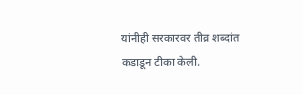यांनीही सरकारवर तीव्र शब्दांत कडाडून टीका केली.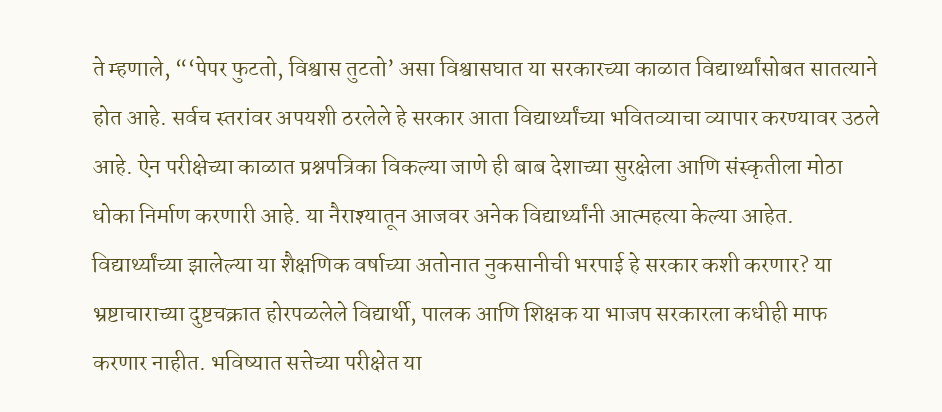ते म्हणाले, “‘पेपर फुटतो, विश्वास तुटतो’ असा विश्वासघात या सरकारच्या काळात विद्यार्थ्यांसोबत सातत्याने होत आहे. सर्वच स्तरांवर अपयशी ठरलेले हे सरकार आता विद्यार्थ्यांच्या भवितव्याचा व्यापार करण्यावर उठले आहे. ऐन परीक्षेच्या काळात प्रश्नपत्रिका विकल्या जाणे ही बाब देशाच्या सुरक्षेला आणि संस्कृतीला मोठा धोका निर्माण करणारी आहे. या नैराश्यातून आजवर अनेक विद्यार्थ्यांनी आत्महत्या केल्या आहेत. विद्यार्थ्यांच्या झालेल्या या शैक्षणिक वर्षाच्या अतोनात नुकसानीची भरपाई हे सरकार कशी करणार? या भ्रष्टाचाराच्या दुष्टचक्रात होरपळलेले विद्यार्थी, पालक आणि शिक्षक या भाजप सरकारला कधीही माफ करणार नाहीत. भविष्यात सत्तेच्या परीक्षेत या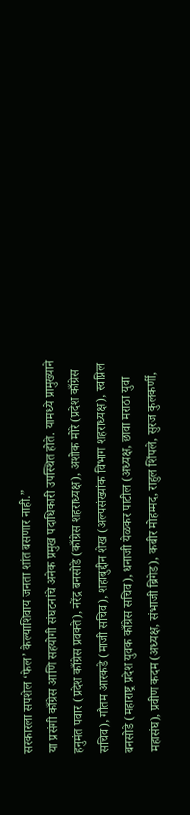सरकारला सपशेल ‘फेल’ केल्याशिवाय जनता शांत बसणार नाही.”
या प्रसंगी काँग्रेस आणि सहयोगी संघटनांचे अनेक प्रमुख पदाधिकारी उपस्थित होते. यामध्ये प्रामुख्याने हनुमंत पवार (प्रदेश काँग्रेस प्रवक्ते), नरेंद्र बनसोडे (काँग्रेस शहराध्यक्ष), अशोक मोरे (प्रदेश काँग्रेस सचिव), गौतम आरकडे (माजी सचिव), शहाबुद्दीन शेख (अल्पसंख्यांक विभाग शहराध्यक्ष), स्वप्निल बनसोडे (महाराष्ट्र प्रदेश युवक काँग्रेस सचिव), धनाजी येळकर पाटील (अध्यक्ष, छावा मराठा युवा महासंघ), प्रवीण कदम (अध्यक्ष, संभाजी ब्रिगेड), कबीर मोहम्मद, राहुल शिंपले, सुरज कुलकर्णी,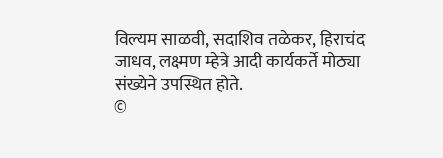विल्यम साळवी, सदाशिव तळेकर, हिराचंद जाधव, लक्ष्मण म्हेत्रे आदी कार्यकर्ते मोठ्या संख्येने उपस्थित होते.
©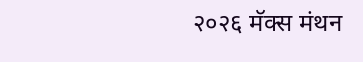२०२६ मॅक्स मंथन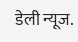डेली न्यूज.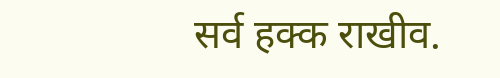सर्व हक्क राखीव.